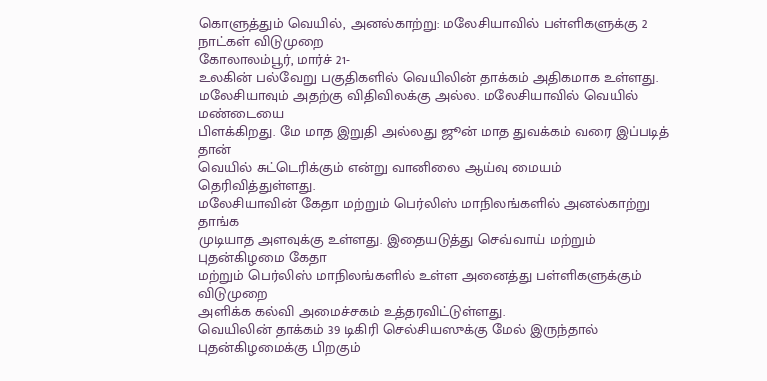கொளுத்தும் வெயில், அனல்காற்று: மலேசியாவில் பள்ளிகளுக்கு 2 நாட்கள் விடுமுறை
கோலாலம்பூர், மார்ச் 21-
உலகின் பல்வேறு பகுதிகளில் வெயிலின் தாக்கம் அதிகமாக உள்ளது.
மலேசியாவும் அதற்கு விதிவிலக்கு அல்ல. மலேசியாவில் வெயில் மண்டையை
பிளக்கிறது. மே மாத இறுதி அல்லது ஜூன் மாத துவக்கம் வரை இப்படித் தான்
வெயில் சுட்டெரிக்கும் என்று வானிலை ஆய்வு மையம் தெரிவித்துள்ளது.
மலேசியாவின் கேதா மற்றும் பெர்லிஸ் மாநிலங்களில் அனல்காற்று தாங்க
முடியாத அளவுக்கு உள்ளது. இதையடுத்து செவ்வாய் மற்றும் புதன்கிழமை கேதா
மற்றும் பெர்லிஸ் மாநிலங்களில் உள்ள அனைத்து பள்ளிகளுக்கும் விடுமுறை
அளிக்க கல்வி அமைச்சகம் உத்தரவிட்டுள்ளது.
வெயிலின் தாக்கம் 39 டிகிரி செல்சியஸுக்கு மேல் இருந்தால்
புதன்கிழமைக்கு பிறகும்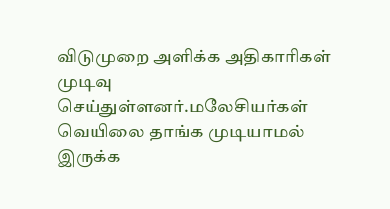விடுமுறை அளிக்க அதிகாரிகள் முடிவு செய்துள்ளனர்.மலேசியர்கள் வெயிலை தாங்க முடியாமல் இருக்க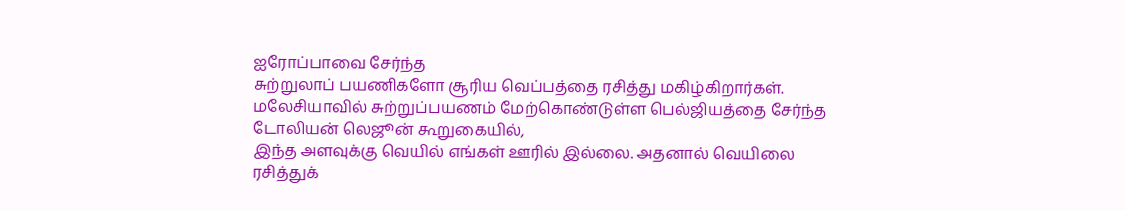ஐரோப்பாவை சேர்ந்த
சுற்றுலாப் பயணிகளோ சூரிய வெப்பத்தை ரசித்து மகிழ்கிறார்கள்.
மலேசியாவில் சுற்றுப்பயணம் மேற்கொண்டுள்ள பெல்ஜியத்தை சேர்ந்த டோலியன் லெஜூன் கூறுகையில்,
இந்த அளவுக்கு வெயில் எங்கள் ஊரில் இல்லை. அதனால் வெயிலை ரசித்துக்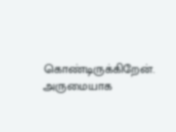கொண்டிருக்கிறேன். அருமையாக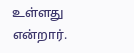உள்ளது என்றார்.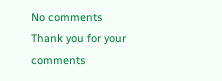No comments
Thank you for your comments